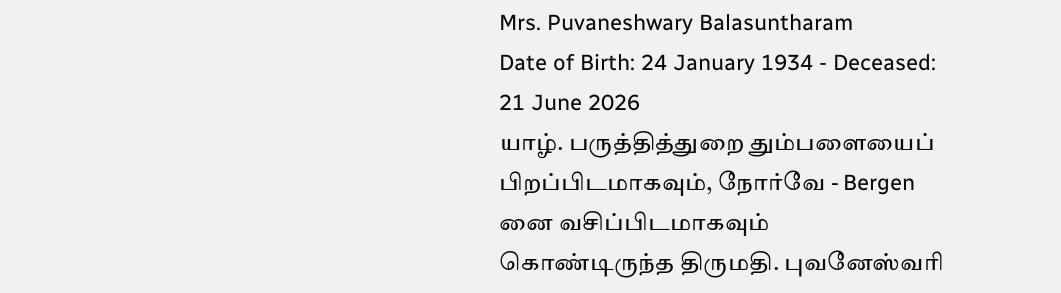Mrs. Puvaneshwary Balasuntharam
Date of Birth: 24 January 1934 - Deceased: 21 June 2026
யாழ். பருத்தித்துறை தும்பளையைப் பிறப்பிடமாகவும், நோர்வே - Bergen னை வசிப்பிடமாகவும் கொண்டிருந்த திருமதி. புவனேஸ்வரி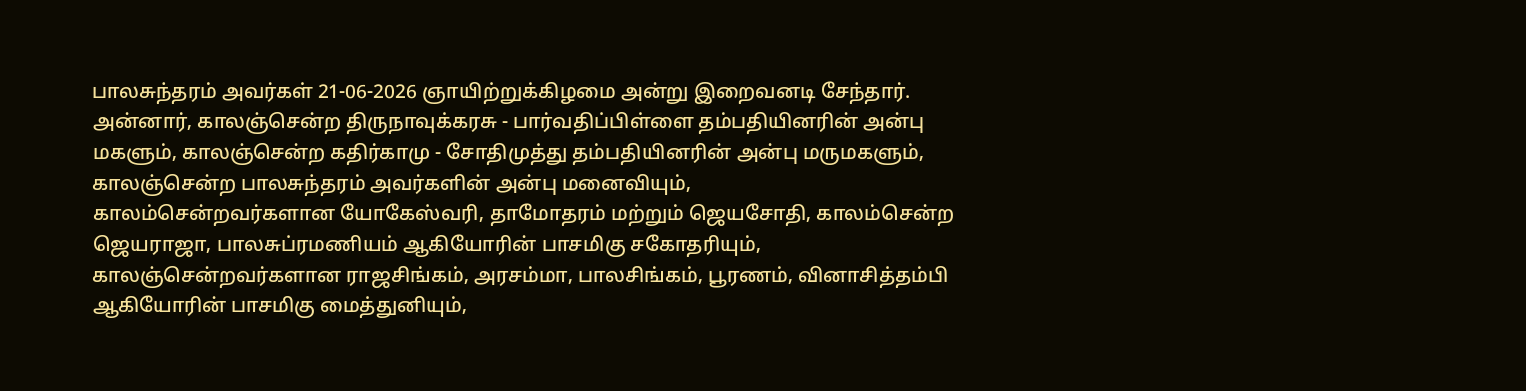பாலசுந்தரம் அவர்கள் 21-06-2026 ஞாயிற்றுக்கிழமை அன்று இறைவனடி சேந்தார்.
அன்னார், காலஞ்சென்ற திருநாவுக்கரசு - பார்வதிப்பிள்ளை தம்பதியினரின் அன்பு மகளும், காலஞ்சென்ற கதிர்காமு - சோதிமுத்து தம்பதியினரின் அன்பு மருமகளும்,
காலஞ்சென்ற பாலசுந்தரம் அவர்களின் அன்பு மனைவியும்,
காலம்சென்றவர்களான யோகேஸ்வரி, தாமோதரம் மற்றும் ஜெயசோதி, காலம்சென்ற ஜெயராஜா, பாலசுப்ரமணியம் ஆகியோரின் பாசமிகு சகோதரியும்,
காலஞ்சென்றவர்களான ராஜசிங்கம், அரசம்மா, பாலசிங்கம், பூரணம், வினாசித்தம்பி ஆகியோரின் பாசமிகு மைத்துனியும்,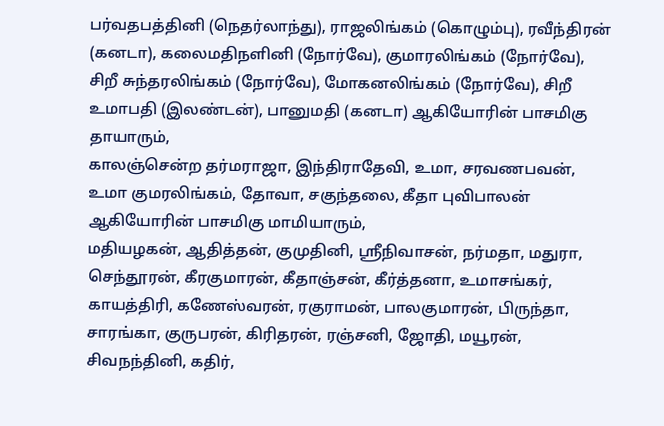பர்வதபத்தினி (நெதர்லாந்து), ராஜலிங்கம் (கொழும்பு), ரவீந்திரன் (கனடா), கலைமதிநளினி (நோர்வே), குமாரலிங்கம் (நோர்வே), சிறீ சுந்தரலிங்கம் (நோர்வே), மோகனலிங்கம் (நோர்வே), சிறீ உமாபதி (இலண்டன்), பானுமதி (கனடா) ஆகியோரின் பாசமிகு தாயாரும்,
காலஞ்சென்ற தர்மராஜா, இந்திராதேவி, உமா, சரவணபவன், உமா குமரலிங்கம், தோவா, சகுந்தலை, கீதா புவிபாலன் ஆகியோரின் பாசமிகு மாமியாரும்,
மதியழகன், ஆதித்தன், குமுதினி, ஸ்ரீநிவாசன், நர்மதா, மதுரா, செந்தூரன், கீரகுமாரன், கீதாஞ்சன், கீர்த்தனா, உமாசங்கர், காயத்திரி, கணேஸ்வரன், ரகுராமன், பாலகுமாரன், பிருந்தா, சாரங்கா, குருபரன், கிரிதரன், ரஞ்சனி, ஜோதி, மயூரன், சிவநந்தினி, கதிர்,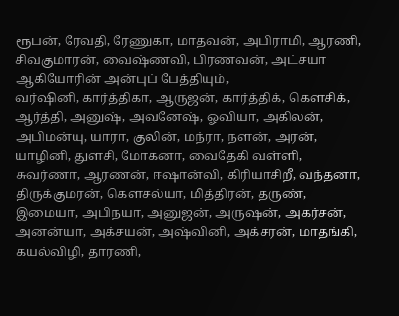ரூபன், ரேவதி, ரேணுகா, மாதவன், அபிராமி, ஆரணி, சிவகுமாரன், வைஷ்ணவி, பிரணவன், அட்சயா ஆகியோரின் அன்புப் பேத்தியும்,
வர்ஷினி, கார்த்திகா, ஆருஜன், கார்த்திக், கௌசிக், ஆர்த்தி, அனுஷ், அவனேஷ், ஓவியா, அகிலன், அபிமன்யு, யாரா, குலின், மந்ரா, நளன், அரன், யாழினி, துளசி, மோகனா, வைதேகி வள்ளி, சுவர்ணா, ஆரணன், ஈஷான்வி, கிரியாசிறீ, வந்தனா, திருக்குமரன், கௌசல்யா, மித்திரன், தருண், இமையா, அபிநயா, அனுஜன், அருஷன், அகர்சன், அனன்யா, அக்சயன், அஷ்வினி, அக்சரன், மாதங்கி, கயல்விழி, தாரணி,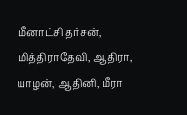மீனாட்சி தர்சன், மித்திராதேவி, ஆதிரா, யாழன், ஆதினி, மீரா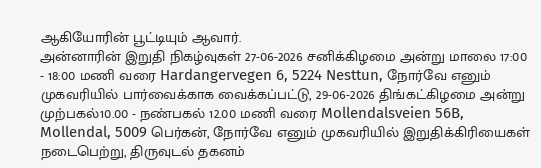ஆகியோரின் பூட்டியும் ஆவார்.
அன்னாரின் இறுதி நிகழ்வுகள் 27-06-2026 சனிக்கிழமை அன்று மாலை 17:00 - 18:00 மணி வரை Hardangervegen 6, 5224 Nesttun, நோர்வே எனும் முகவரியில் பார்வைக்காக வைக்கப்பட்டு, 29-06-2026 திங்கட்கிழமை அன்று முற்பகல்10.00 - நண்பகல் 12.00 மணி வரை Mollendalsveien 56B, Mollendal, 5009 பெர்கன், நோர்வே எனும் முகவரியில் இறுதிக்கிரியைகள் நடைபெற்று, திருவுடல் தகனம்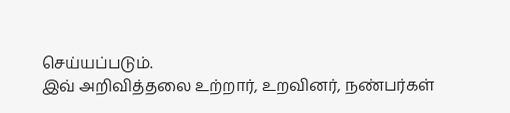செய்யப்படும்.
இவ் அறிவித்தலை உற்றார், உறவினர், நண்பர்கள்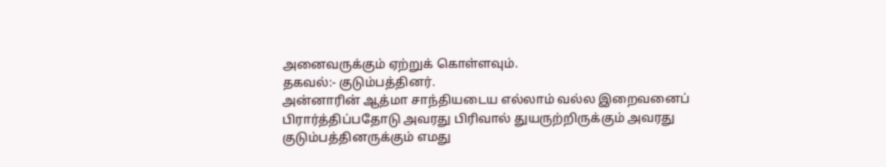அனைவருக்கும் ஏற்றுக் கொள்ளவும்.
தகவல்:- குடும்பத்தினர்.
அன்னாரின் ஆத்மா சாந்தியடைய எல்லாம் வல்ல இறைவனைப் பிரார்த்திப்பதோடு அவரது பிரிவால் துயருற்றிருக்கும் அவரது குடும்பத்தினருக்கும் எமது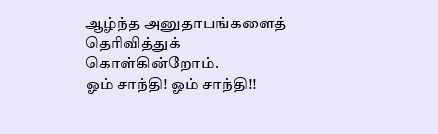ஆழ்ந்த அனுதாபங்களைத் தெரிவித்துக் கொள்கின்றோம்.
ஓம் சாந்தி! ஓம் சாந்தி!!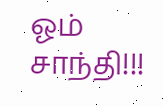ஓம் சாந்தி!!!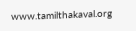www.tamilthakaval.org